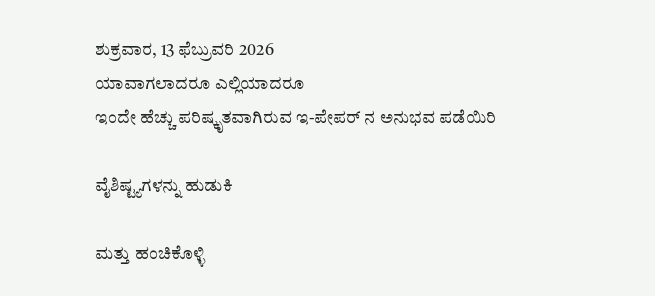ಶುಕ್ರವಾರ, 13 ಫೆಬ್ರುವರಿ 2026
ಯಾವಾಗಲಾದರೂ ಎಲ್ಲಿಯಾದರೂ
ಇಂದೇ ಹೆಚ್ಚು ಪರಿಷ್ಕೃತವಾಗಿರುವ ಇ-ಪೇಪರ್ ನ ಅನುಭವ ಪಡೆಯಿರಿ

ವೈಶಿಷ್ಟ್ಯಗಳನ್ನು ಹುಡುಕಿ

ಮತ್ತು ಹಂಚಿಕೊಳ್ಳಿ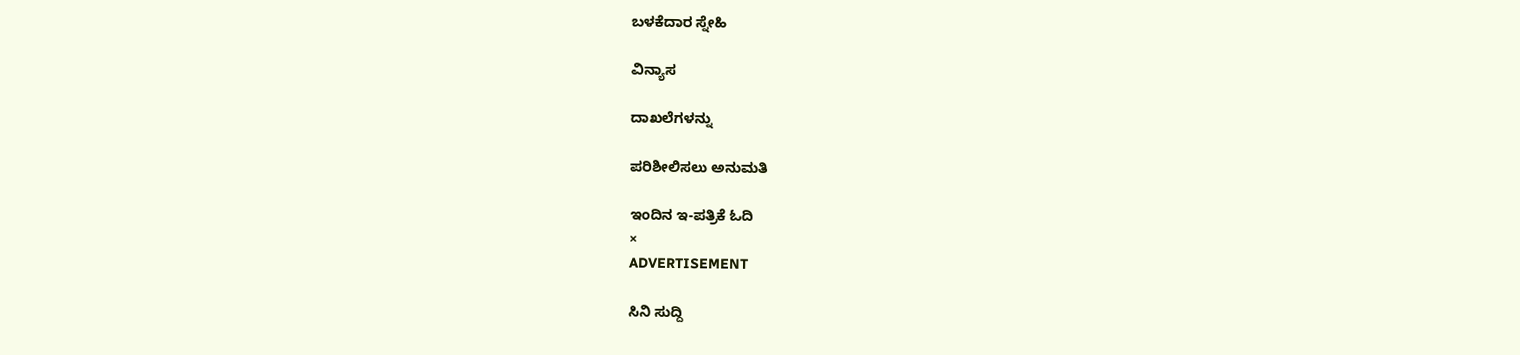ಬಳಕೆದಾರ ಸ್ನೇಹಿ

ವಿನ್ಯಾಸ

ದಾಖಲೆಗಳನ್ನು

ಪರಿಶೀಲಿಸಲು ಅನುಮತಿ

ಇಂದಿನ ಇ-ಪತ್ರಿಕೆ ಓದಿ
×
ADVERTISEMENT

ಸಿನಿ ಸುದ್ದಿ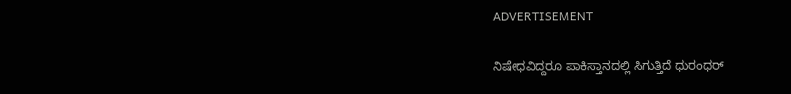ADVERTISEMENT

ನಿಷೇಧವಿದ್ದರೂ ಪಾಕಿಸ್ತಾನದಲ್ಲಿ ಸಿಗುತ್ತಿದೆ ಧುರಂಧರ್‌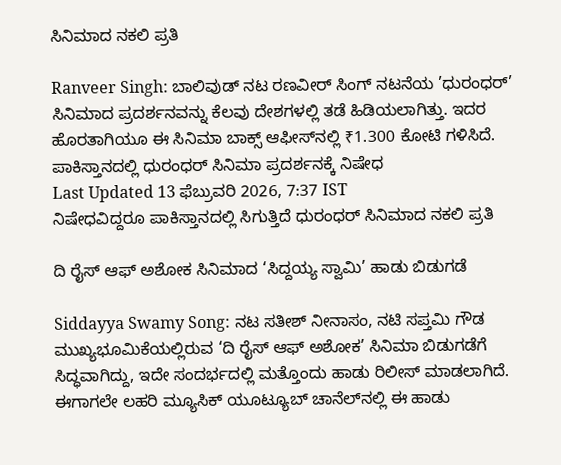ಸಿನಿಮಾದ ನಕಲಿ ಪ್ರತಿ

Ranveer Singh: ಬಾಲಿವುಡ್ ನಟ ರಣವೀರ್ ಸಿಂಗ್ ನಟನೆಯ ’ಧುರಂಧರ್’ ಸಿನಿಮಾದ ಪ್ರದರ್ಶನವನ್ನು ಕೆಲವು ದೇಶಗಳಲ್ಲಿ ತಡೆ ಹಿಡಿಯಲಾಗಿತ್ತು. ಇದರ ಹೊರತಾಗಿಯೂ ಈ ಸಿನಿಮಾ ಬಾಕ್ಸ್‌ ಆಫೀಸ್‌ನಲ್ಲಿ ₹1.300 ಕೋಟಿ ಗಳಿಸಿದೆ. ಪಾಕಿಸ್ತಾನದಲ್ಲಿ ಧುರಂಧರ್‌ ಸಿನಿಮಾ ಪ್ರದರ್ಶನಕ್ಕೆ ನಿಷೇಧ
Last Updated 13 ಫೆಬ್ರುವರಿ 2026, 7:37 IST
ನಿಷೇಧವಿದ್ದರೂ ಪಾಕಿಸ್ತಾನದಲ್ಲಿ ಸಿಗುತ್ತಿದೆ ಧುರಂಧರ್‌ ಸಿನಿಮಾದ ನಕಲಿ ಪ್ರತಿ

ದಿ ರೈಸ್ ಆಫ್ ಅಶೋಕ ಸಿನಿಮಾದ ‘ಸಿದ್ದಯ್ಯ ಸ್ವಾಮಿ’ ಹಾಡು ಬಿಡುಗಡೆ

Siddayya Swamy Song: ನಟ ಸತೀಶ್ ನೀನಾಸಂ, ನಟಿ ಸಪ್ತಮಿ ಗೌಡ ಮುಖ್ಯಭೂಮಿಕೆಯಲ್ಲಿರುವ ‘ದಿ ರೈಸ್ ಆಫ್ ಅಶೋಕ’ ಸಿನಿಮಾ ಬಿಡುಗಡೆಗೆ ಸಿದ್ಧವಾಗಿದ್ದು, ಇದೇ ಸಂದರ್ಭದಲ್ಲಿ ಮತ್ತೊಂದು ಹಾಡು ರಿಲೀಸ್ ಮಾಡಲಾಗಿದೆ. ಈಗಾಗಲೇ ಲಹರಿ ಮ್ಯೂಸಿಕ್ ಯೂಟ್ಯೂಬ್ ಚಾನೆಲ್‌ನಲ್ಲಿ ಈ ಹಾಡು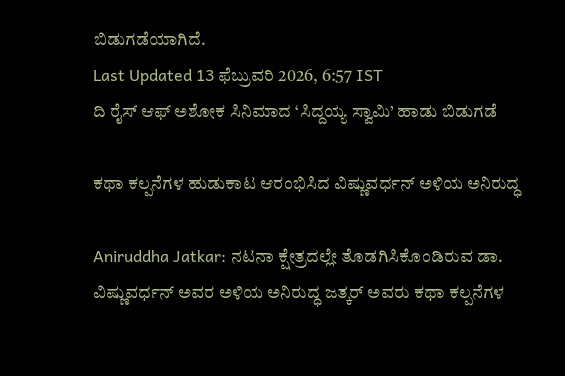ಬಿಡುಗಡೆಯಾಗಿದೆ.
Last Updated 13 ಫೆಬ್ರುವರಿ 2026, 6:57 IST
ದಿ ರೈಸ್ ಆಫ್ ಅಶೋಕ ಸಿನಿಮಾದ ‘ಸಿದ್ದಯ್ಯ ಸ್ವಾಮಿ’ ಹಾಡು ಬಿಡುಗಡೆ

ಕಥಾ ಕಲ್ಪನೆಗಳ ಹುಡುಕಾಟ ಆರಂಭಿಸಿದ ವಿಷ್ಣುವರ್ಧನ್ ಅಳಿಯ ಅನಿರುದ್ಧ

Aniruddha Jatkar: ನಟನಾ ಕ್ಷೇತ್ರದಲ್ಲೇ ತೊಡಗಿಸಿಕೊಂಡಿರುವ ಡಾ. ವಿಷ್ಣುವರ್ಧನ್ ಅವರ ಅಳಿಯ ಅನಿರುದ್ಧ ಜತ್ಕರ್ ಅವರು ಕಥಾ ಕಲ್ಪನೆಗಳ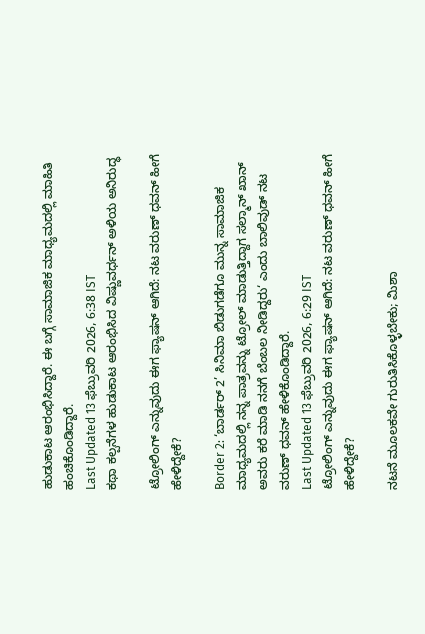ಹುಡುಕಾಟ ಆರಂಭಿಸಿದ್ದಾರೆ. ಈ ಬಗ್ಗೆ ಸಾಮಾಜಿಕ ಮಾಧ್ಯಮದಲ್ಲಿ ಮಾಹಿತಿ ಹಂಚಿಕೊಂಡಿದ್ದಾರೆ.
Last Updated 13 ಫೆಬ್ರುವರಿ 2026, 6:38 IST
ಕಥಾ ಕಲ್ಪನೆಗಳ ಹುಡುಕಾಟ ಆರಂಭಿಸಿದ ವಿಷ್ಣುವರ್ಧನ್ ಅಳಿಯ ಅನಿರುದ್ಧ

ಟ್ರೋಲಿಂಗ್ ಎನ್ನುವುದು ಈಗ ಫ್ಯಾಷನ್ ಆಗಿದೆ: ನಟ ವರುಣ್ ಧವನ್ ಹೀಗೆ ಹೇಳಿದ್ದೇಕೆ?

Border 2: ‘ಬಾರ್ಡರ್ 2’ ಸಿನಿಮಾ ಬಿಡುಗಡೆಗೂ ಮುನ್ನ ಸಾಮಾಜಿಕ ಮಾಧ್ಯಮದಲ್ಲಿ ನನ್ನ ಪಾತ್ರವನ್ನು ಟ್ರೋಲ್ ಮಾಡುತ್ತಿದ್ದಾಗ ಸಲ್ಮಾನ್ ಖಾನ್ ಅವರು ಕರೆ ಮಾಡಿ ನನಗೆ ಬೆಂಬಲ ನೀಡಿದ್ದರು‘ ಎಂದು ಬಾಲಿವುಡ್ ನಟ ವರುಣ್ ಧವನ್ ಹೇಳಿಕೊಂಡಿದ್ದಾರೆ.
Last Updated 13 ಫೆಬ್ರುವರಿ 2026, 6:29 IST
ಟ್ರೋಲಿಂಗ್ ಎನ್ನುವುದು ಈಗ ಫ್ಯಾಷನ್ ಆಗಿದೆ: ನಟ ವರುಣ್ ಧವನ್ ಹೀಗೆ ಹೇಳಿದ್ದೇಕೆ?

ನಟನೆ ಮೂಲಕವೇ ಗುರುತಿಸಿಕೊಳ್ಳಬೇಕು; ಮಿಶಾ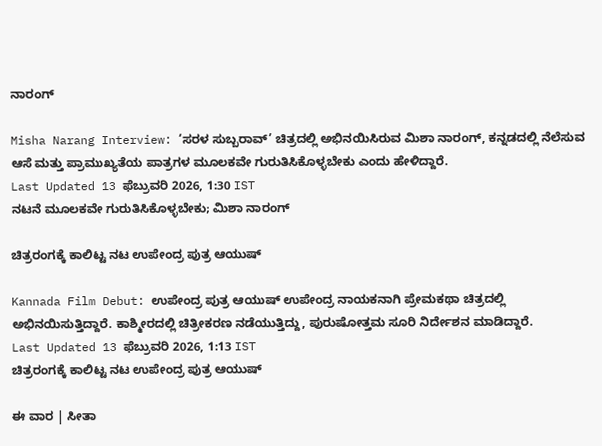ನಾರಂಗ್‌

Misha Narang Interview: ‘ಸರಳ ಸುಬ್ಬರಾವ್‌’ ಚಿತ್ರದಲ್ಲಿ ಅಭಿನಯಿಸಿರುವ ಮಿಶಾ ನಾರಂಗ್, ಕನ್ನಡದಲ್ಲಿ ನೆಲೆಸುವ ಆಸೆ ಮತ್ತು ಪ್ರಾಮುಖ್ಯತೆಯ ಪಾತ್ರಗಳ ಮೂಲಕವೇ ಗುರುತಿಸಿಕೊಳ್ಳಬೇಕು ಎಂದು ಹೇಳಿದ್ದಾರೆ.
Last Updated 13 ಫೆಬ್ರುವರಿ 2026, 1:30 IST
ನಟನೆ ಮೂಲಕವೇ ಗುರುತಿಸಿಕೊಳ್ಳಬೇಕು; ಮಿಶಾ ನಾರಂಗ್‌

ಚಿತ್ರರಂಗಕ್ಕೆ ಕಾಲಿಟ್ಟ ನಟ ಉಪೇಂದ್ರ ಪುತ್ರ ಆಯುಷ್

Kannada Film Debut: ಉಪೇಂದ್ರ ಪುತ್ರ ಆಯುಷ್ ಉಪೇಂದ್ರ ನಾಯಕನಾಗಿ ಪ್ರೇಮಕಥಾ ಚಿತ್ರದಲ್ಲಿ ಅಭಿನಯಿಸುತ್ತಿದ್ದಾರೆ. ಕಾಶ್ಮೀರದಲ್ಲಿ ಚಿತ್ರೀಕರಣ ನಡೆಯುತ್ತಿದ್ದು, ಪುರುಷೋತ್ತಮ ಸೂರಿ ನಿರ್ದೇಶನ ಮಾಡಿದ್ದಾರೆ.
Last Updated 13 ಫೆಬ್ರುವರಿ 2026, 1:13 IST
ಚಿತ್ರರಂಗಕ್ಕೆ ಕಾಲಿಟ್ಟ ನಟ ಉಪೇಂದ್ರ ಪುತ್ರ ಆಯುಷ್

ಈ ವಾರ | ಸೀತಾ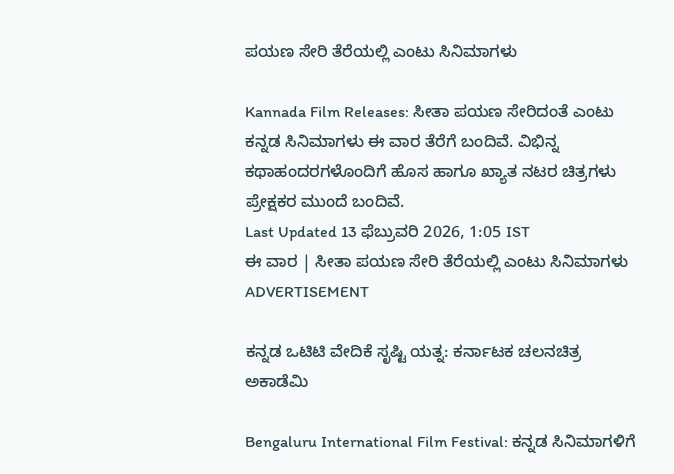ಪಯಣ ಸೇರಿ ತೆರೆಯಲ್ಲಿ ಎಂಟು ಸಿನಿಮಾಗಳು

Kannada Film Releases: ಸೀತಾ ಪಯಣ ಸೇರಿದಂತೆ ಎಂಟು ಕನ್ನಡ ಸಿನಿಮಾಗಳು ಈ ವಾರ ತೆರೆಗೆ ಬಂದಿವೆ. ವಿಭಿನ್ನ ಕಥಾಹಂದರಗಳೊಂದಿಗೆ ಹೊಸ ಹಾಗೂ ಖ್ಯಾತ ನಟರ ಚಿತ್ರಗಳು ಪ್ರೇಕ್ಷಕರ ಮುಂದೆ ಬಂದಿವೆ.
Last Updated 13 ಫೆಬ್ರುವರಿ 2026, 1:05 IST
ಈ ವಾರ | ಸೀತಾ ಪಯಣ ಸೇರಿ ತೆರೆಯಲ್ಲಿ ಎಂಟು ಸಿನಿಮಾಗಳು
ADVERTISEMENT

ಕನ್ನಡ ಒಟಿಟಿ ವೇದಿಕೆ ಸೃಷ್ಟಿ ಯತ್ನ: ಕರ್ನಾಟಕ ಚಲನಚಿತ್ರ ಅಕಾಡೆಮಿ

Bengaluru International Film Festival: ಕನ್ನಡ ಸಿನಿಮಾಗಳಿಗೆ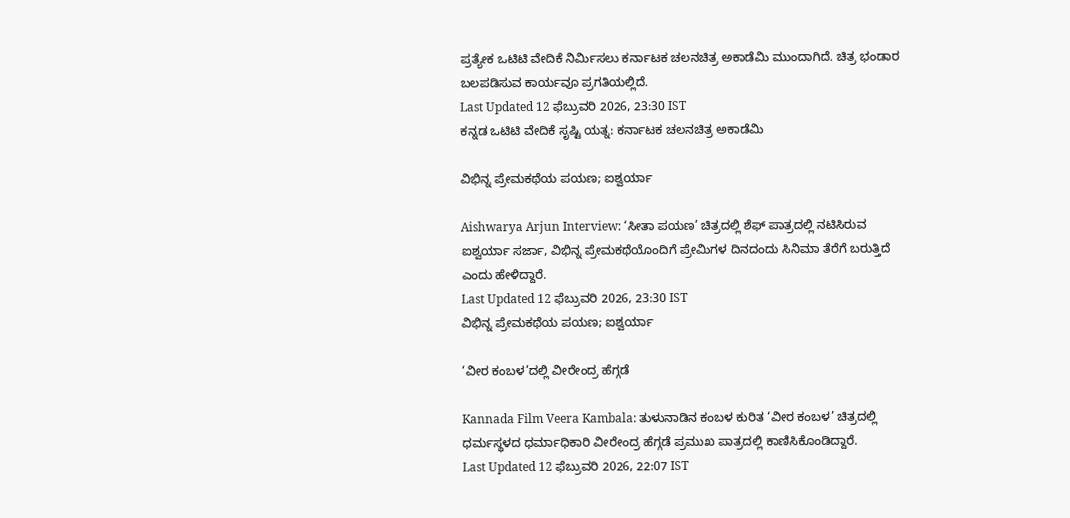ಪ್ರತ್ಯೇಕ ಒಟಿಟಿ ವೇದಿಕೆ ನಿರ್ಮಿಸಲು ಕರ್ನಾಟಕ ಚಲನಚಿತ್ರ ಅಕಾಡೆಮಿ ಮುಂದಾಗಿದೆ. ಚಿತ್ರ ಭಂಡಾರ ಬಲಪಡಿಸುವ ಕಾರ್ಯವೂ ಪ್ರಗತಿಯಲ್ಲಿದೆ.
Last Updated 12 ಫೆಬ್ರುವರಿ 2026, 23:30 IST
ಕನ್ನಡ ಒಟಿಟಿ ವೇದಿಕೆ ಸೃಷ್ಟಿ ಯತ್ನ: ಕರ್ನಾಟಕ ಚಲನಚಿತ್ರ ಅಕಾಡೆಮಿ

ವಿಭಿನ್ನ ಪ್ರೇಮಕಥೆಯ ಪಯಣ; ಐಶ್ವರ್ಯಾ

Aishwarya Arjun Interview: ‘ಸೀತಾ ಪಯಣ’ ಚಿತ್ರದಲ್ಲಿ ಶೆಫ್ ಪಾತ್ರದಲ್ಲಿ ನಟಿಸಿರುವ ಐಶ್ವರ್ಯಾ ಸರ್ಜಾ, ವಿಭಿನ್ನ ಪ್ರೇಮಕಥೆಯೊಂದಿಗೆ ಪ್ರೇಮಿಗಳ ದಿನದಂದು ಸಿನಿಮಾ ತೆರೆಗೆ ಬರುತ್ತಿದೆ ಎಂದು ಹೇಳಿದ್ದಾರೆ.
Last Updated 12 ಫೆಬ್ರುವರಿ 2026, 23:30 IST
ವಿಭಿನ್ನ ಪ್ರೇಮಕಥೆಯ ಪಯಣ; ಐಶ್ವರ್ಯಾ

‘ವೀರ ಕಂಬಳ’ದಲ್ಲಿ ವೀರೇಂದ್ರ ಹೆಗ್ಗಡೆ

Kannada Film Veera Kambala: ತುಳುನಾಡಿನ ಕಂಬಳ ಕುರಿತ ‘ವೀರ ಕಂಬಳ’ ಚಿತ್ರದಲ್ಲಿ ಧರ್ಮಸ್ಥಳದ ಧರ್ಮಾಧಿಕಾರಿ ವೀರೇಂದ್ರ ಹೆಗ್ಗಡೆ ಪ್ರಮುಖ ಪಾತ್ರದಲ್ಲಿ ಕಾಣಿಸಿಕೊಂಡಿದ್ದಾರೆ.
Last Updated 12 ಫೆಬ್ರುವರಿ 2026, 22:07 IST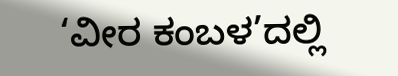‘ವೀರ ಕಂಬಳ’ದಲ್ಲಿ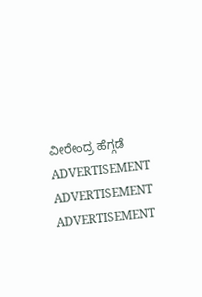ವೀರೇಂದ್ರ ಹೆಗ್ಗಡೆ
ADVERTISEMENT
ADVERTISEMENT
ADVERTISEMENT